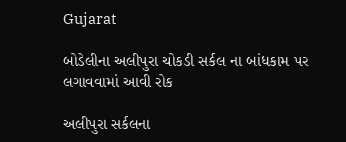Gujarat

બોડેલીના અલીપુરા ચોકડી સર્કલ ના બાંધકામ પર  લગાવવામાં આવી રોક

અલીપુરા સર્કલના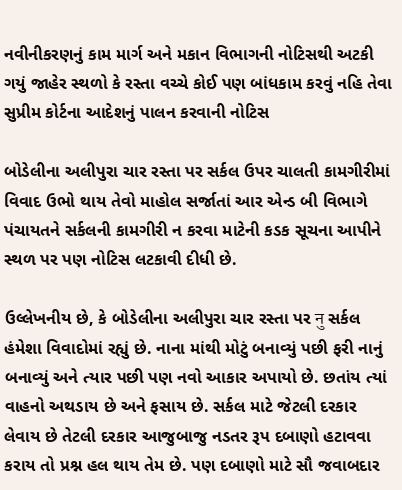નવીનીકરણનું કામ માર્ગ અને મકાન વિભાગની નોટિસથી અટકી ગયું જાહેર સ્થળો કે રસ્તા વચ્ચે કોઈ પણ બાંધકામ કરવું નહિ તેવા સુપ્રીમ કોર્ટના આદેશનું પાલન કરવાની નોટિસ

બોડેલીના અલીપુરા ચાર રસ્તા પર સર્કલ ઉપર ચાલતી કામગીરીમાં વિવાદ ઉભો થાય તેવો માહોલ સર્જાતાં આર એન્ડ બી વિભાગે પંચાયતને સર્કલની કામગીરી ન કરવા માટેની કડક સૂચના આપીને સ્થળ પર પણ નોટિસ લટકાવી દીધી છે.

ઉલ્લેખનીય છે, કે બોડેલીના અલીપુરા ચાર રસ્તા પર नु સર્કલ હંમેશા વિવાદોમાં રહ્યું છે. નાના માંથી મોટું બનાવ્યું પછી ફરી નાનું બનાવ્યું અને ત્યાર પછી પણ નવો આકાર અપાયો છે. છતાંય ત્યાં વાહનો અથડાય છે અને ફસાય છે. સર્કલ માટે જેટલી દરકાર લેવાય છે તેટલી દરકાર આજુબાજુ નડતર રૂપ દબાણો હટાવવા કરાય તો પ્રશ્ન હલ થાય તેમ છે. પણ દબાણો માટે સૌ જવાબદાર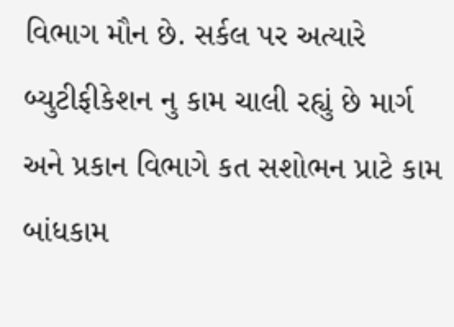વિભાગ મૌન છે. સર્કલ પર અત્યારે બ્યુટીફીકેશન નુ કામ ચાલી રહ્યું છે માર્ગ અને પ્રકાન વિભાગે કત સશોભન પ્રાટે કામ બાંધકામ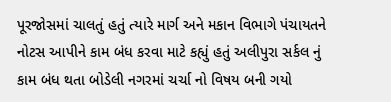પૂરજોસમાં ચાલતું હતું ત્યારે માર્ગ અને મકાન વિભાગે પંચાયતને નોટસ આપીને કામ બંધ કરવા માટે કહ્યું હતું અલીપુરા સર્કલ નું કામ બંધ થતા બોડેલી નગરમાં ચર્ચા નો વિષય બની ગયો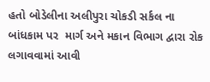હતો બોડેલીના અલીપુરા ચોકડી સર્કલ ના બાંધકામ પર  માર્ગ અને મકાન વિભાગ દ્વારા રોક લગાવવામાં આવી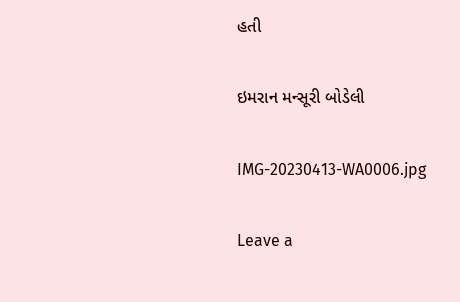હતી

ઇમરાન મન્સૂરી બોડેલી

IMG-20230413-WA0006.jpg

Leave a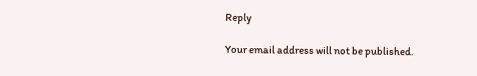Reply

Your email address will not be published.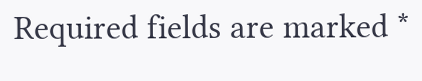Required fields are marked *